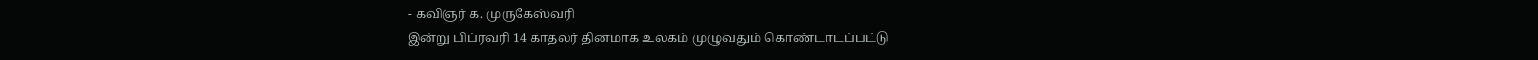- கவிஞர் க. முருகேஸ்வரி
இன்று பிப்ரவரி 14 காதலர் தினமாக உலகம் முழுவதும் கொண்டாடப்பட்டு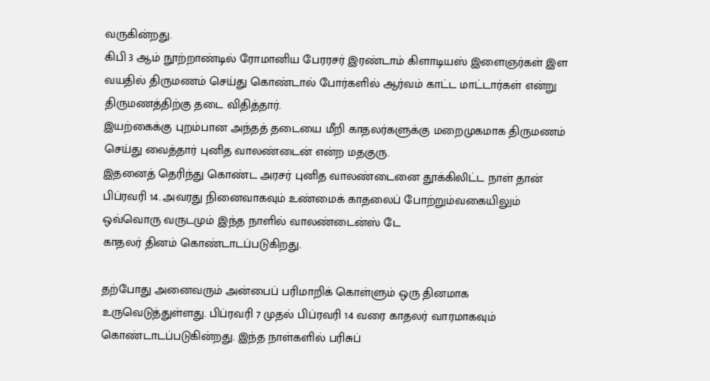வருகின்றது.
கிபி 3 ஆம் நூற்றாண்டில் ரோமானிய பேரரசர் இரண்டாம் கிளாடியஸ் இளைஞர்கள் இள வயதில் திருமணம் செய்து கொண்டால் போர்களில் ஆர்வம் காட்ட மாட்டார்கள் என்று திருமணத்திற்கு தடை விதித்தார்.
இயற்கைக்கு புறம்பான அந்தத் தடையை மீறி காதலர்களுக்கு மறைமுகமாக திருமணம் செய்து வைத்தார் புனித வாலண்டைன் என்ற மதகுரு.
இதனைத் தெரிந்து கொண்ட அரசர் புனித வாலண்டைனை தூக்கிலிட்ட நாள் தான் பிப்ரவரி 14. அவரது நினைவாகவும் உண்மைக் காதலைப் போற்றும்வகையிலும் ஒவ்வொரு வருடமும் இந்த நாளில் வாலண்டைன்ஸ் டே
காதலர் தினம் கொண்டாடப்படுகிறது.

தற்போது அனைவரும் அன்பைப் பரிமாறிக் கொள்ளும் ஒரு தினமாக உருவெடுத்துள்ளது. பிப்ரவரி 7 முதல் பிப்ரவரி 14 வரை காதலர் வாரமாகவும் கொண்டாடப்படுகின்றது. இந்த நாள்களில் பரிசுப்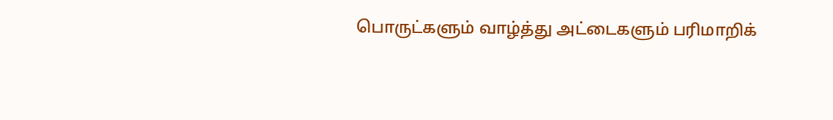பொருட்களும் வாழ்த்து அட்டைகளும் பரிமாறிக்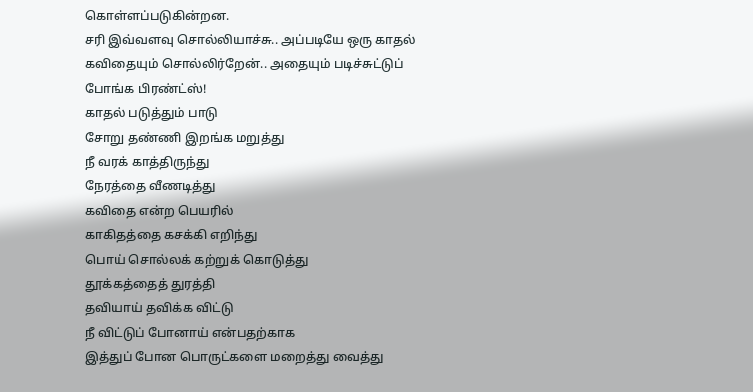கொள்ளப்படுகின்றன.
சரி இவ்வளவு சொல்லியாச்சு.. அப்படியே ஒரு காதல் கவிதையும் சொல்லிர்றேன்.. அதையும் படிச்சுட்டுப் போங்க பிரண்ட்ஸ்!
காதல் படுத்தும் பாடு
சோறு தண்ணி இறங்க மறுத்து
நீ வரக் காத்திருந்து
நேரத்தை வீணடித்து
கவிதை என்ற பெயரில்
காகிதத்தை கசக்கி எறிந்து
பொய் சொல்லக் கற்றுக் கொடுத்து
தூக்கத்தைத் துரத்தி
தவியாய் தவிக்க விட்டு
நீ விட்டுப் போனாய் என்பதற்காக
இத்துப் போன பொருட்களை மறைத்து வைத்து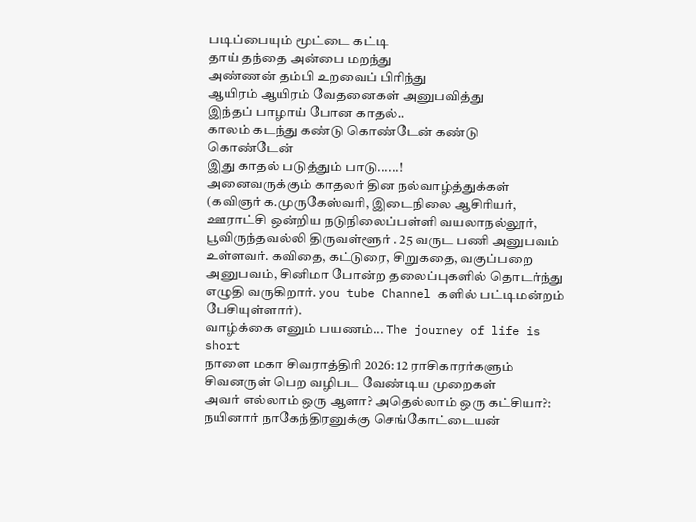படிப்பையும் மூட்டை கட்டி
தாய் தந்தை அன்பை மறந்து
அண்ணன் தம்பி உறவைப் பிரிந்து
ஆயிரம் ஆயிரம் வேதனைகள் அனுபவித்து
இந்தப் பாழாய் போன காதல்..
காலம் கடந்து கண்டு கொண்டேன் கண்டு கொண்டேன்
இது காதல் படுத்தும் பாடு......!
அனைவருக்கும் காதலர் தின நல்வாழ்த்துக்கள்
(கவிஞர் க.முருகேஸ்வரி, இடைநிலை ஆசிரியர், ஊராட்சி ஒன்றிய நடுநிலைப்பள்ளி வயலாநல்லூர், பூவிருந்தவல்லி திருவள்ளூர் . 25 வருட பணி அனுபவம் உள்ளவர். கவிதை, கட்டுரை, சிறுகதை, வகுப்பறை அனுபவம், சினிமா போன்ற தலைப்புகளில் தொடர்ந்து எழுதி வருகிறார். you tube Channel களில் பட்டிமன்றம் பேசியுள்ளார்).
வாழ்க்கை எனும் பயணம்... The journey of life is short
நாளை மகா சிவராத்திரி 2026: 12 ராசிகாரர்களும் சிவனருள் பெற வழிபட வேண்டிய முறைகள்
அவர் எல்லாம் ஒரு ஆளா? அதெல்லாம் ஒரு கட்சியா?: நயினார் நாகேந்திரனுக்கு செங்கோட்டையன்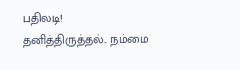பதிலடி!
தனித்திருத்தல்.. நம்மை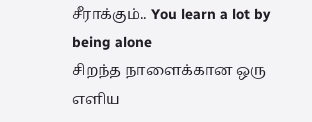சீராக்கும்.. You learn a lot by being alone
சிறந்த நாளைக்கான ஒரு எளிய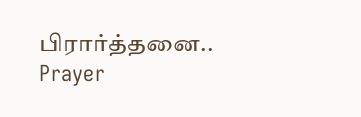பிரார்த்தனை.. Prayer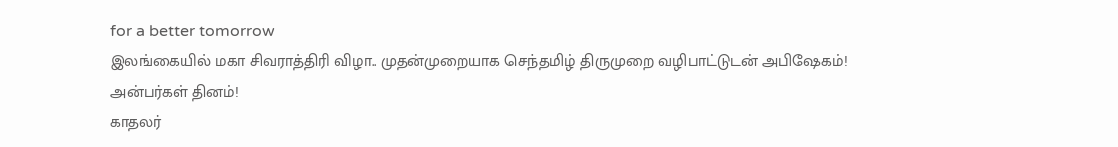for a better tomorrow
இலங்கையில் மகா சிவராத்திரி விழா.. முதன்முறையாக செந்தமிழ் திருமுறை வழிபாட்டுடன் அபிஷேகம்!
அன்பர்கள் தினம்!
காதலர்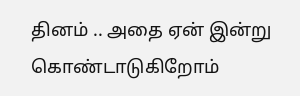தினம் .. அதை ஏன் இன்று கொண்டாடுகிறோம்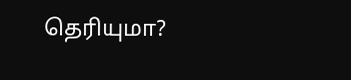தெரியுமா?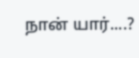நான் யார்....?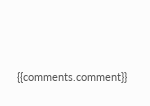{{comments.comment}}